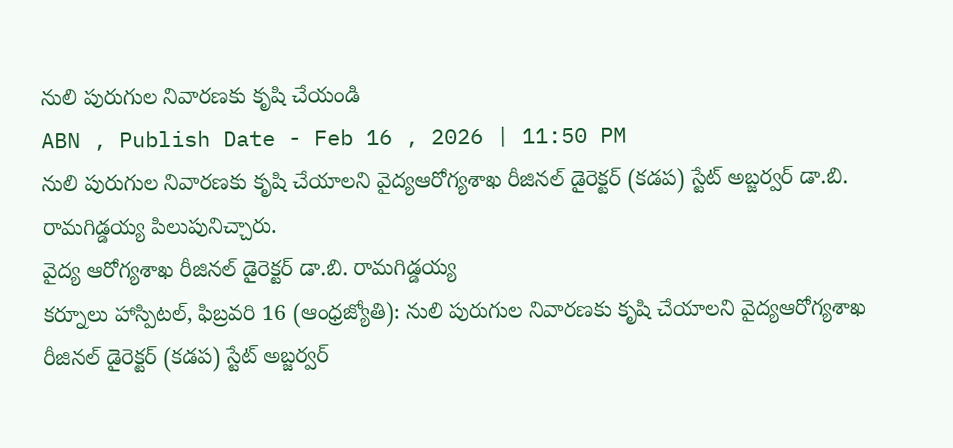నులి పురుగుల నివారణకు కృషి చేయండి
ABN , Publish Date - Feb 16 , 2026 | 11:50 PM
నులి పురుగుల నివారణకు కృషి చేయాలని వైద్యఆరోగ్యశాఖ రీజినల్ డైరెక్టర్ (కడప) స్టేట్ అబ్జర్వర్ డా.బి. రామగిడ్డయ్య పిలుపునిచ్చారు.
వైద్య ఆరోగ్యశాఖ రీజినల్ డైరెక్టర్ డా.బి. రామగిడ్డయ్య
కర్నూలు హాస్పిటల్, ఫిబ్రవరి 16 (ఆంధ్రజ్యోతి): నులి పురుగుల నివారణకు కృషి చేయాలని వైద్యఆరోగ్యశాఖ రీజినల్ డైరెక్టర్ (కడప) స్టేట్ అబ్జర్వర్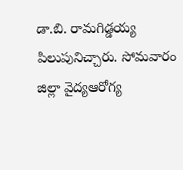డా.బి. రామగిడ్డయ్య పిలుపునిచ్చారు. సోమవారం జిల్లా వైద్యఆరోగ్య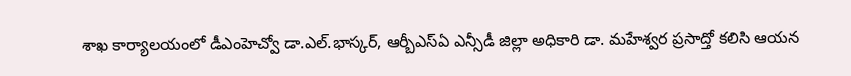శాఖ కార్యాలయంలో డీఎంహెచ్వో డా.ఎల్.భాస్కర్, ఆర్బీఎస్ఏ ఎన్సీడీ జిల్లా అధికారి డా. మహేశ్వర ప్రసాద్తో కలిసి ఆయన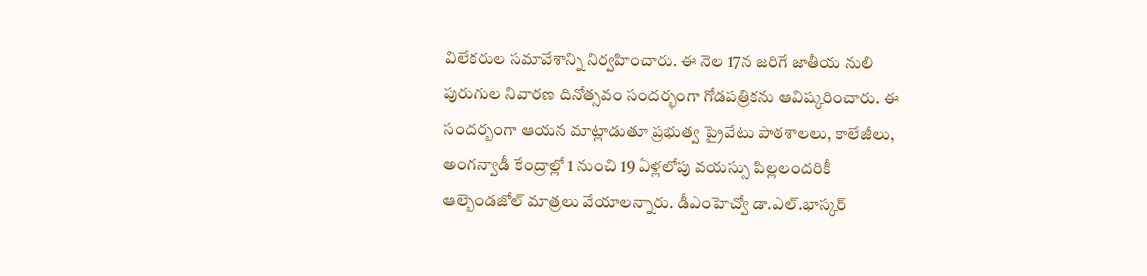విలేకరుల సమావేశాన్ని నిర్వహించారు. ఈ నెల 17న జరిగే జాతీయ నులి పురుగుల నివారణ దినోత్సవం సందర్భంగా గోడపత్రికను ఆవిష్కరించారు. ఈ సందర్బంగా ఆయన మాట్లాడుతూ ప్రభుత్వ ప్రైవేటు పాఠశాలలు, కాలేజీలు, అంగన్వాడీ కేంద్రాల్లో 1 నుంచి 19 ఏళ్లలోపు వయస్సు పిల్లలందరికీ ఆల్బెండజోల్ మాత్రలు వేయాలన్నారు. డీఎంహెచ్వో డా.ఎల్.భాస్కర్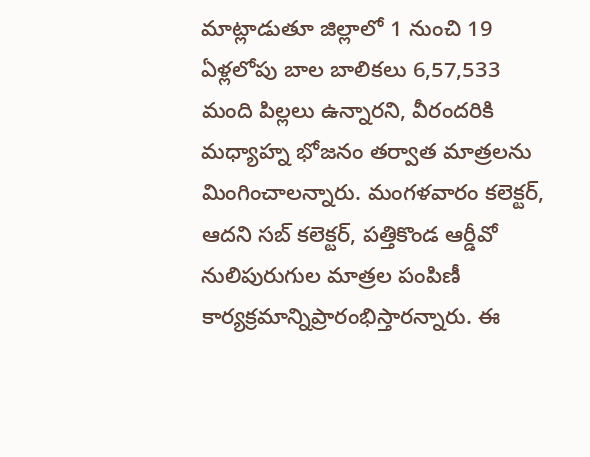మాట్లాడుతూ జిల్లాలో 1 నుంచి 19 ఏళ్లలోపు బాల బాలికలు 6,57,533 మంది పిల్లలు ఉన్నారని, వీరందరికి మధ్యాహ్న భోజనం తర్వాత మాత్రలను మింగించాలన్నారు. మంగళవారం కలెక్టర్, ఆదని సబ్ కలెక్టర్, పత్తికొండ ఆర్డీవో నులిపురుగుల మాత్రల పంపిణీ కార్యక్రమాన్నిప్రారంభిస్తారన్నారు. ఈ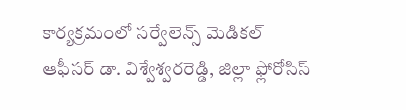కార్యక్రమంలో సర్వేలెన్స్ మెడికల్ ఆఫీసర్ డా. విశ్వేశ్వరరెడ్డి, జిల్లా ఫ్లోరోసిస్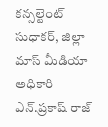కన్సల్టెంట్ సుధాకర్, జిల్లా మాస్ మీడియా అధికారి ఎన్.ప్రకాష్ రాజ్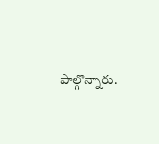పాల్గొన్నారు.